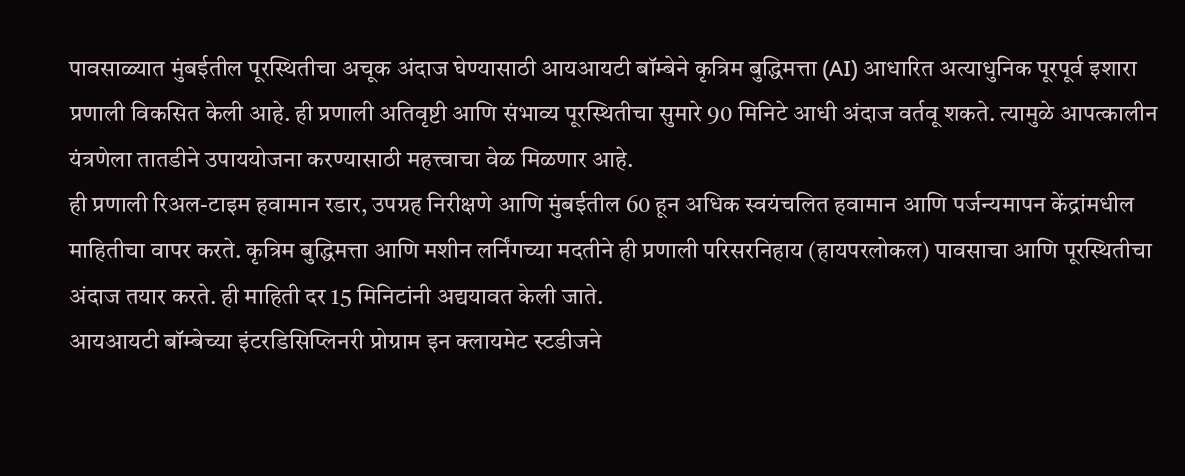पावसाळ्यात मुंबईतील पूरस्थितीचा अचूक अंदाज घेण्यासाठी आयआयटी बॉम्बेने कृत्रिम बुद्धिमत्ता (AI) आधारित अत्याधुनिक पूरपूर्व इशारा प्रणाली विकसित केली आहे. ही प्रणाली अतिवृष्टी आणि संभाव्य पूरस्थितीचा सुमारे 90 मिनिटे आधी अंदाज वर्तवू शकते. त्यामुळे आपत्कालीन यंत्रणेला तातडीने उपाययोजना करण्यासाठी महत्त्वाचा वेळ मिळणार आहे.
ही प्रणाली रिअल-टाइम हवामान रडार, उपग्रह निरीक्षणे आणि मुंबईतील 60 हून अधिक स्वयंचलित हवामान आणि पर्जन्यमापन केंद्रांमधील माहितीचा वापर करते. कृत्रिम बुद्धिमत्ता आणि मशीन लर्निंगच्या मदतीने ही प्रणाली परिसरनिहाय (हायपरलोकल) पावसाचा आणि पूरस्थितीचा अंदाज तयार करते. ही माहिती दर 15 मिनिटांनी अद्ययावत केली जाते.
आयआयटी बॉम्बेच्या इंटरडिसिप्लिनरी प्रोग्राम इन क्लायमेट स्टडीजने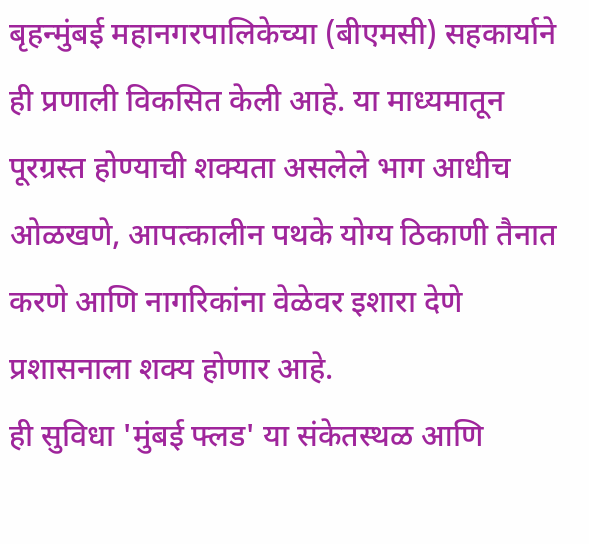बृहन्मुंबई महानगरपालिकेच्या (बीएमसी) सहकार्याने ही प्रणाली विकसित केली आहे. या माध्यमातून पूरग्रस्त होण्याची शक्यता असलेले भाग आधीच ओळखणे, आपत्कालीन पथके योग्य ठिकाणी तैनात करणे आणि नागरिकांना वेळेवर इशारा देणे प्रशासनाला शक्य होणार आहे.
ही सुविधा 'मुंबई फ्लड' या संकेतस्थळ आणि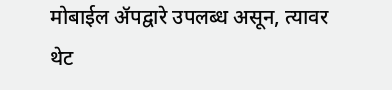मोबाईल ॲपद्वारे उपलब्ध असून, त्यावर थेट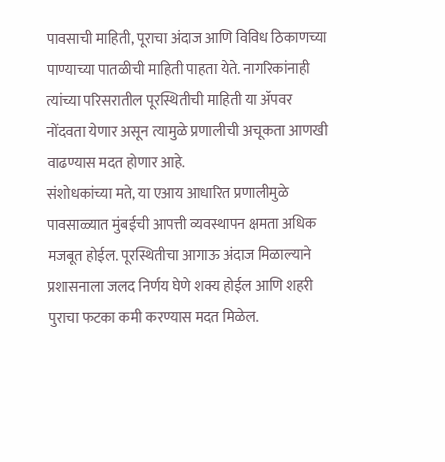पावसाची माहिती, पूराचा अंदाज आणि विविध ठिकाणच्या पाण्याच्या पातळीची माहिती पाहता येते. नागरिकांनाही त्यांच्या परिसरातील पूरस्थितीची माहिती या ॲपवर नोंदवता येणार असून त्यामुळे प्रणालीची अचूकता आणखी वाढण्यास मदत होणार आहे.
संशोधकांच्या मते, या एआय आधारित प्रणालीमुळे पावसाळ्यात मुंबईची आपत्ती व्यवस्थापन क्षमता अधिक मजबूत होईल. पूरस्थितीचा आगाऊ अंदाज मिळाल्याने प्रशासनाला जलद निर्णय घेणे शक्य होईल आणि शहरी पुराचा फटका कमी करण्यास मदत मिळेल.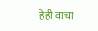हेही वाचा